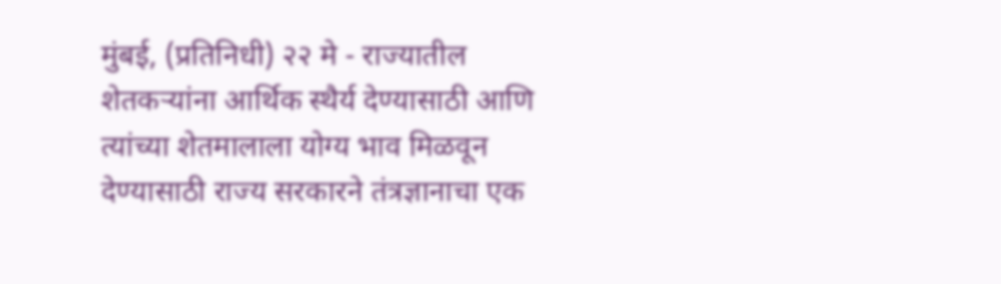मुंबई, (प्रतिनिधी) २२ मे - राज्यातील शेतकऱ्यांना आर्थिक स्थैर्य देण्यासाठी आणि त्यांच्या शेतमालाला योग्य भाव मिळवून देण्यासाठी राज्य सरकारने तंत्रज्ञानाचा एक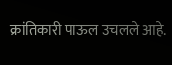क्रांतिकारी पाऊल उचलले आहे.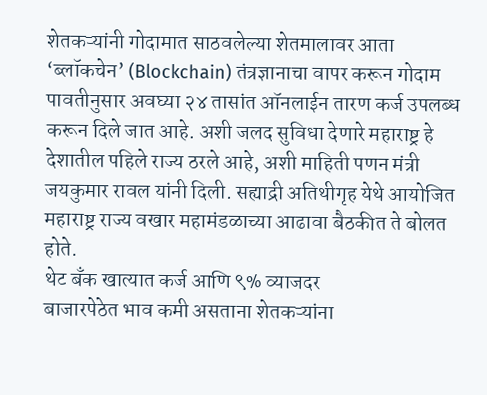शेतकऱ्यांनी गोदामात साठवलेल्या शेतमालावर आता ‘ब्लॉकचेन’ (Blockchain) तंत्रज्ञानाचा वापर करून गोदाम पावतीनुसार अवघ्या २४ तासांत ऑनलाईन तारण कर्ज उपलब्ध करून दिले जात आहे. अशी जलद सुविधा देणारे महाराष्ट्र हे देशातील पहिले राज्य ठरले आहे, अशी माहिती पणन मंत्री जयकुमार रावल यांनी दिली. सह्याद्री अतिथीगृह येथे आयोजित महाराष्ट्र राज्य वखार महामंडळाच्या आढावा बैठकीत ते बोलत होते.
थेट बँक खात्यात कर्ज आणि ९% व्याजदर
बाजारपेठेत भाव कमी असताना शेतकऱ्यांना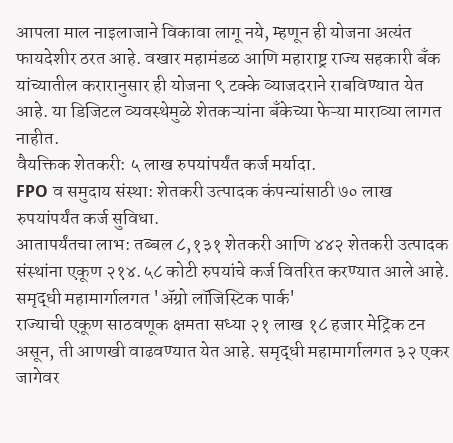आपला माल नाइलाजाने विकावा लागू नये, म्हणून ही योजना अत्यंत फायदेशीर ठरत आहे. वखार महामंडळ आणि महाराष्ट्र राज्य सहकारी बँक यांच्यातील करारानुसार ही योजना ९ टक्के व्याजदराने राबविण्यात येत आहे. या डिजिटल व्यवस्थेमुळे शेतकऱ्यांना बँकेच्या फेऱ्या माराव्या लागत नाहीत.
वैयक्तिक शेतकरी: ५ लाख रुपयांपर्यंत कर्ज मर्यादा.
FPO व समुदाय संस्था: शेतकरी उत्पादक कंपन्यांसाठी ७० लाख रुपयांपर्यंत कर्ज सुविधा.
आतापर्यंतचा लाभ: तब्बल ८,१३१ शेतकरी आणि ४४२ शेतकरी उत्पादक संस्थांना एकूण २१४.५८ कोटी रुपयांचे कर्ज वितरित करण्यात आले आहे.
समृद्धी महामार्गालगत 'ॲग्रो लॉजिस्टिक पार्क'
राज्याची एकूण साठवणूक क्षमता सध्या २१ लाख १८ हजार मेट्रिक टन असून, ती आणखी वाढवण्यात येत आहे. समृद्धी महामार्गालगत ३२ एकर जागेवर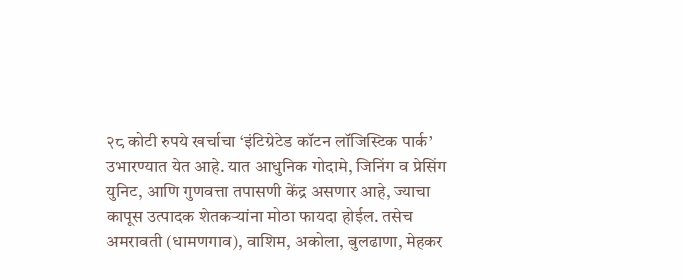२८ कोटी रुपये खर्चाचा ‘इंटिग्रेटेड कॉटन लॉजिस्टिक पार्क’ उभारण्यात येत आहे. यात आधुनिक गोदामे, जिनिंग व प्रेसिंग युनिट, आणि गुणवत्ता तपासणी केंद्र असणार आहे, ज्याचा कापूस उत्पादक शेतकऱ्यांना मोठा फायदा होईल. तसेच अमरावती (धामणगाव), वाशिम, अकोला, बुलढाणा, मेहकर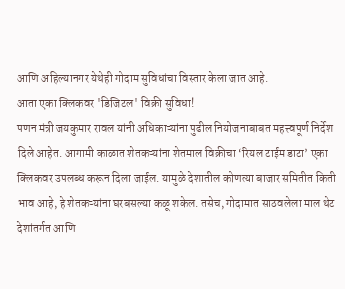आणि अहिल्यानगर येथेही गोदाम सुविधांचा विस्तार केला जात आहे.
आता एका क्लिकवर 'डिजिटल' विक्री सुविधा!
पणन मंत्री जयकुमार रावल यांनी अधिकाऱ्यांना पुढील नियोजनाबाबत महत्त्वपूर्ण निर्देश दिले आहेत. आगामी काळात शेतकऱ्यांना शेतमाल विक्रीचा ‘रियल टाईम डाटा’ एका क्लिकवर उपलब्ध करून दिला जाईल. यामुळे देशातील कोणत्या बाजार समितीत किती भाव आहे, हे शेतकऱ्यांना घरबसल्या कळू शकेल. तसेच, गोदामात साठवलेला माल थेट देशांतर्गत आणि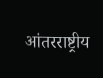आंतरराष्ट्रीय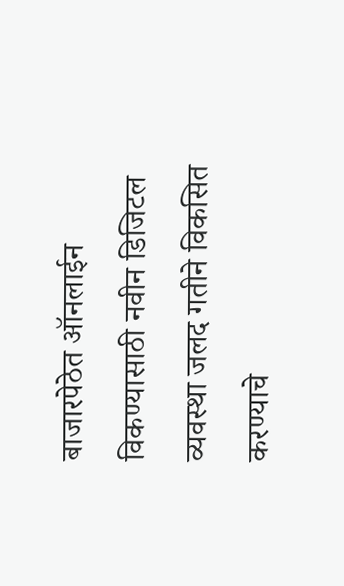बाजारपेठेत ऑनलाईन विकण्यासाठी नवीन डिजिटल व्यवस्था जलद गतीने विकसित करण्याचे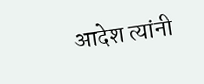आदेश त्यांनी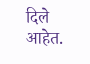दिले आहेत.